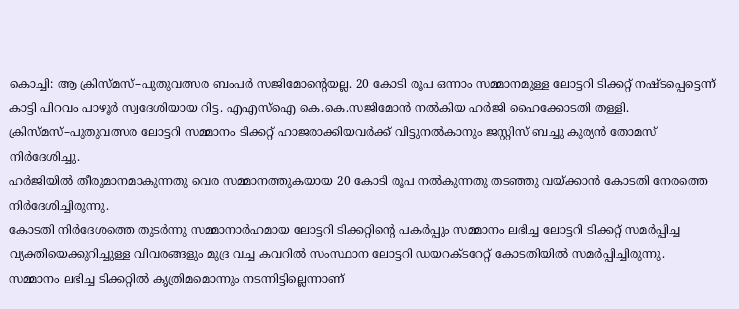കൊച്ചി: ആ ക്രിസ്മസ്–പുതുവത്സര ബംപർ സജിമോന്റെയല്ല. 20 കോടി രൂപ ഒന്നാം സമ്മാനമുള്ള ലോട്ടറി ടിക്കറ്റ് നഷ്ടപ്പെട്ടെന്ന് കാട്ടി പിറവം പാഴൂർ സ്വദേശിയായ റിട്ട. എഎസ്ഐ കെ.കെ.സജിമോൻ നൽകിയ ഹർജി ഹൈക്കോടതി തള്ളി. ക്രിസ്മസ്–പുതുവത്സര ലോട്ടറി സമ്മാനം ടിക്കറ്റ് ഹാജരാക്കിയവർക്ക് വിട്ടുനൽകാനും ജസ്റ്റിസ് ബച്ചു കുര്യൻ തോമസ് നിർദേശിച്ചു.
ഹർജിയിൽ തീരുമാനമാകുന്നതു വെര സമ്മാനത്തുകയായ 20 കോടി രൂപ നൽകുന്നതു തടഞ്ഞു വയ്ക്കാൻ കോടതി നേരത്തെ നിർദേശിച്ചിരുന്നു.
കോടതി നിർദേശത്തെ തുടർന്നു സമ്മാനാർഹമായ ലോട്ടറി ടിക്കറ്റിന്റെ പകർപ്പും സമ്മാനം ലഭിച്ച ലോട്ടറി ടിക്കറ്റ് സമർപ്പിച്ച വ്യക്തിയെക്കുറിച്ചുള്ള വിവരങ്ങളും മുദ്ര വച്ച കവറിൽ സംസ്ഥാന ലോട്ടറി ഡയറക്ടറേറ്റ് കോടതിയിൽ സമർപ്പിച്ചിരുന്നു.
സമ്മാനം ലഭിച്ച ടിക്കറ്റിൽ കൃത്രിമമൊന്നും നടന്നിട്ടില്ലെന്നാണ്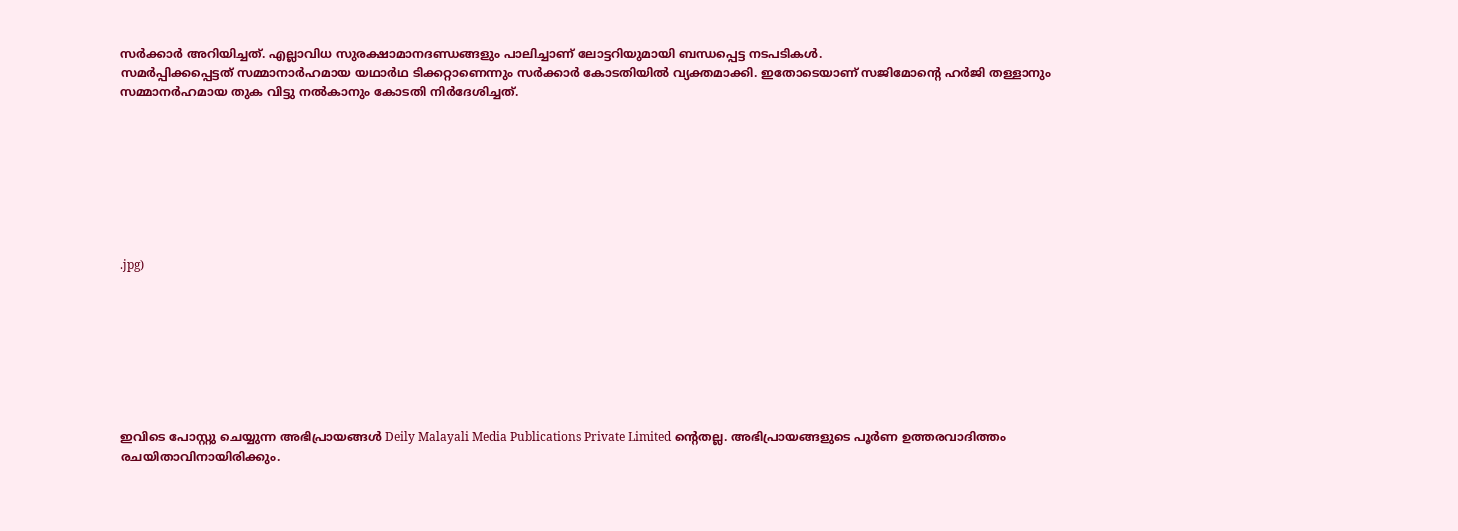സർക്കാർ അറിയിച്ചത്. എല്ലാവിധ സുരക്ഷാമാനദണ്ഡങ്ങളും പാലിച്ചാണ് ലോട്ടറിയുമായി ബന്ധപ്പെട്ട നടപടികൾ.
സമർപ്പിക്കപ്പെട്ടത് സമ്മാനാർഹമായ യഥാർഥ ടിക്കറ്റാണെന്നും സർക്കാർ കോടതിയിൽ വ്യക്തമാക്കി. ഇതോടെയാണ് സജിമോന്റെ ഹർജി തള്ളാനും സമ്മാനർഹമായ തുക വിട്ടു നൽകാനും കോടതി നിർദേശിച്ചത്.








.jpg)








ഇവിടെ പോസ്റ്റു ചെയ്യുന്ന അഭിപ്രായങ്ങൾ Deily Malayali Media Publications Private Limited ന്റെതല്ല. അഭിപ്രായങ്ങളുടെ പൂർണ ഉത്തരവാദിത്തം രചയിതാവിനായിരിക്കും.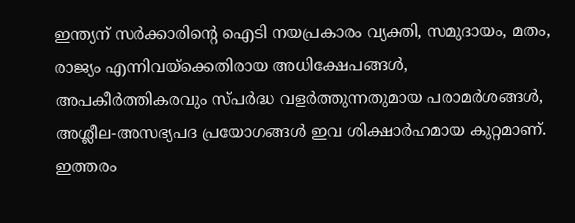ഇന്ത്യന് സർക്കാരിന്റെ ഐടി നയപ്രകാരം വ്യക്തി, സമുദായം, മതം, രാജ്യം എന്നിവയ്ക്കെതിരായ അധിക്ഷേപങ്ങൾ, അപകീർത്തികരവും സ്പർദ്ധ വളർത്തുന്നതുമായ പരാമർശങ്ങൾ, അശ്ലീല-അസഭ്യപദ പ്രയോഗങ്ങൾ ഇവ ശിക്ഷാർഹമായ കുറ്റമാണ്. ഇത്തരം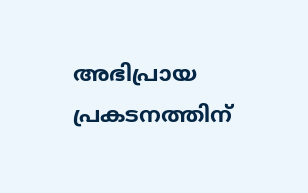അഭിപ്രായ പ്രകടനത്തിന്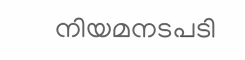നിയമനടപടി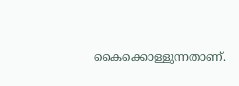കൈക്കൊള്ളുന്നതാണ്.